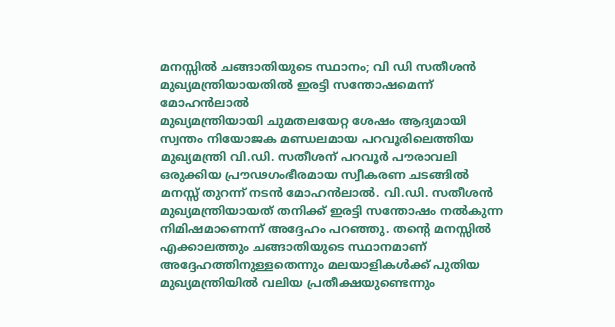മനസ്സിൽ ചങ്ങാതിയുടെ സ്ഥാനം; വി ഡി സതീശൻ മുഖ്യമന്ത്രിയായതിൽ ഇരട്ടി സന്തോഷമെന്ന് മോഹൻലാൽ
മുഖ്യമന്ത്രിയായി ചുമതലയേറ്റ ശേഷം ആദ്യമായി സ്വന്തം നിയോജക മണ്ഡലമായ പറവൂരിലെത്തിയ മുഖ്യമന്ത്രി വി.ഡി. സതീശന് പറവൂർ പൗരാവലി ഒരുക്കിയ പ്രൗഢഗംഭീരമായ സ്വീകരണ ചടങ്ങിൽ മനസ്സ് തുറന്ന് നടൻ മോഹൻലാൽ. വി.ഡി. സതീശൻ മുഖ്യമന്ത്രിയായത് തനിക്ക് ഇരട്ടി സന്തോഷം നൽകുന്ന നിമിഷമാണെന്ന് അദ്ദേഹം പറഞ്ഞു. തന്റെ മനസ്സിൽ എക്കാലത്തും ചങ്ങാതിയുടെ സ്ഥാനമാണ് അദ്ദേഹത്തിനുള്ളതെന്നും മലയാളികൾക്ക് പുതിയ മുഖ്യമന്ത്രിയിൽ വലിയ പ്രതീക്ഷയുണ്ടെന്നും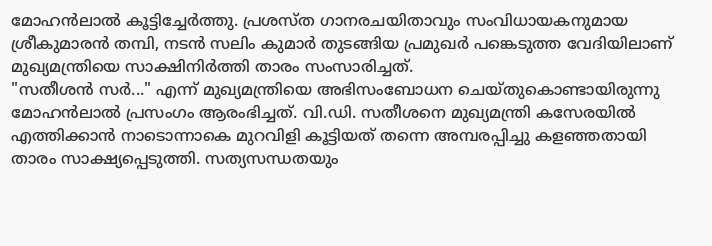മോഹൻലാൽ കൂട്ടിച്ചേർത്തു. പ്രശസ്ത ഗാനരചയിതാവും സംവിധായകനുമായ ശ്രീകുമാരൻ തമ്പി, നടൻ സലിം കുമാർ തുടങ്ങിയ പ്രമുഖർ പങ്കെടുത്ത വേദിയിലാണ് മുഖ്യമന്ത്രിയെ സാക്ഷിനിർത്തി താരം സംസാരിച്ചത്.
"സതീശൻ സർ..." എന്ന് മുഖ്യമന്ത്രിയെ അഭിസംബോധന ചെയ്തുകൊണ്ടായിരുന്നു മോഹൻലാൽ പ്രസംഗം ആരംഭിച്ചത്. വി.ഡി. സതീശനെ മുഖ്യമന്ത്രി കസേരയിൽ എത്തിക്കാൻ നാടൊന്നാകെ മുറവിളി കൂട്ടിയത് തന്നെ അമ്പരപ്പിച്ചു കളഞ്ഞതായി താരം സാക്ഷ്യപ്പെടുത്തി. സത്യസന്ധതയും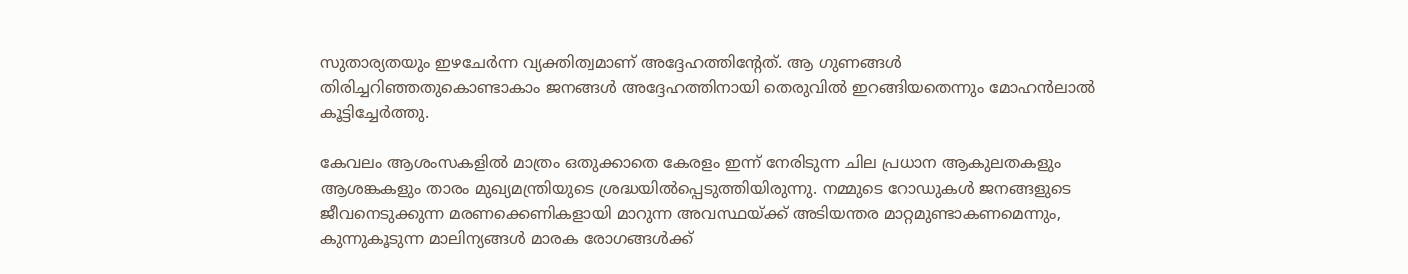സുതാര്യതയും ഇഴചേർന്ന വ്യക്തിത്വമാണ് അദ്ദേഹത്തിന്റേത്. ആ ഗുണങ്ങൾ തിരിച്ചറിഞ്ഞതുകൊണ്ടാകാം ജനങ്ങൾ അദ്ദേഹത്തിനായി തെരുവിൽ ഇറങ്ങിയതെന്നും മോഹൻലാൽ കൂട്ടിച്ചേർത്തു.

കേവലം ആശംസകളിൽ മാത്രം ഒതുക്കാതെ കേരളം ഇന്ന് നേരിടുന്ന ചില പ്രധാന ആകുലതകളും ആശങ്കകളും താരം മുഖ്യമന്ത്രിയുടെ ശ്രദ്ധയിൽപ്പെടുത്തിയിരുന്നു. നമ്മുടെ റോഡുകൾ ജനങ്ങളുടെ ജീവനെടുക്കുന്ന മരണക്കെണികളായി മാറുന്ന അവസ്ഥയ്ക്ക് അടിയന്തര മാറ്റമുണ്ടാകണമെന്നും, കുന്നുകൂടുന്ന മാലിന്യങ്ങൾ മാരക രോഗങ്ങൾക്ക്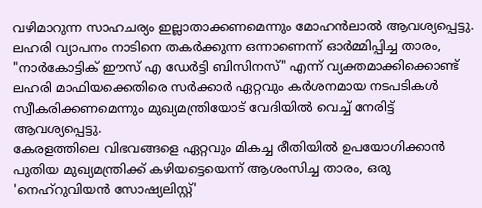വഴിമാറുന്ന സാഹചര്യം ഇല്ലാതാക്കണമെന്നും മോഹൻലാൽ ആവശ്യപ്പെട്ടു. ലഹരി വ്യാപനം നാടിനെ തകർക്കുന്ന ഒന്നാണെന്ന് ഓർമ്മിപ്പിച്ച താരം, "നാർകോട്ടിക് ഈസ് എ ഡേർട്ടി ബിസിനസ്" എന്ന് വ്യക്തമാക്കിക്കൊണ്ട് ലഹരി മാഫിയക്കെതിരെ സർക്കാർ ഏറ്റവും കർശനമായ നടപടികൾ സ്വീകരിക്കണമെന്നും മുഖ്യമന്ത്രിയോട് വേദിയിൽ വെച്ച് നേരിട്ട് ആവശ്യപ്പെട്ടു.
കേരളത്തിലെ വിഭവങ്ങളെ ഏറ്റവും മികച്ച രീതിയിൽ ഉപയോഗിക്കാൻ പുതിയ മുഖ്യമന്ത്രിക്ക് കഴിയട്ടെയെന്ന് ആശംസിച്ച താരം, ഒരു 'നെഹ്റുവിയൻ സോഷ്യലിസ്റ്റ്'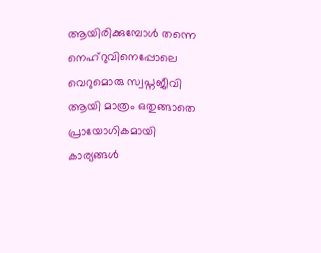ആയിരിക്കുമ്പോൾ തന്നെ നെഹ്റുവിനെപ്പോലെ വെറുമൊരു സ്വപ്നജീവി ആയി മാത്രം ഒതുങ്ങാതെ പ്രായോഗികമായി കാര്യങ്ങൾ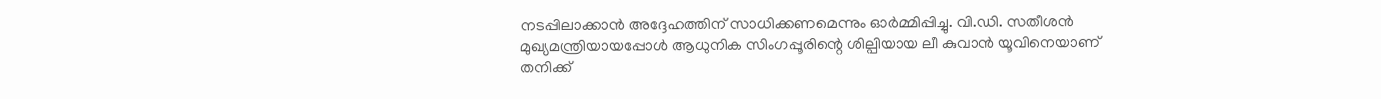നടപ്പിലാക്കാൻ അദ്ദേഹത്തിന് സാധിക്കണമെന്നും ഓർമ്മിപ്പിച്ചു. വി.ഡി. സതീശൻ മുഖ്യമന്ത്രിയായപ്പോൾ ആധുനിക സിംഗപ്പൂരിന്റെ ശില്പിയായ ലീ കുവാൻ യൂവിനെയാണ് തനിക്ക്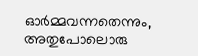ഓർമ്മവന്നതെന്നും, അതുപോലൊരു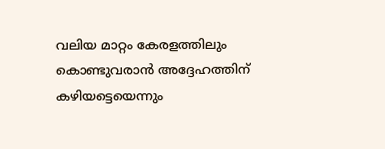വലിയ മാറ്റം കേരളത്തിലും കൊണ്ടുവരാൻ അദ്ദേഹത്തിന് കഴിയട്ടെയെന്നും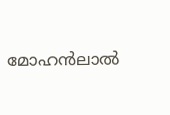മോഹൻലാൽ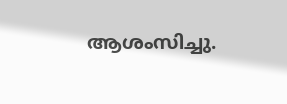ആശംസിച്ചു.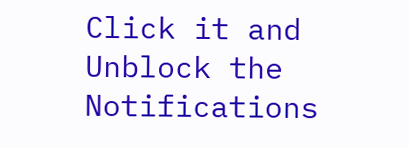Click it and Unblock the Notifications